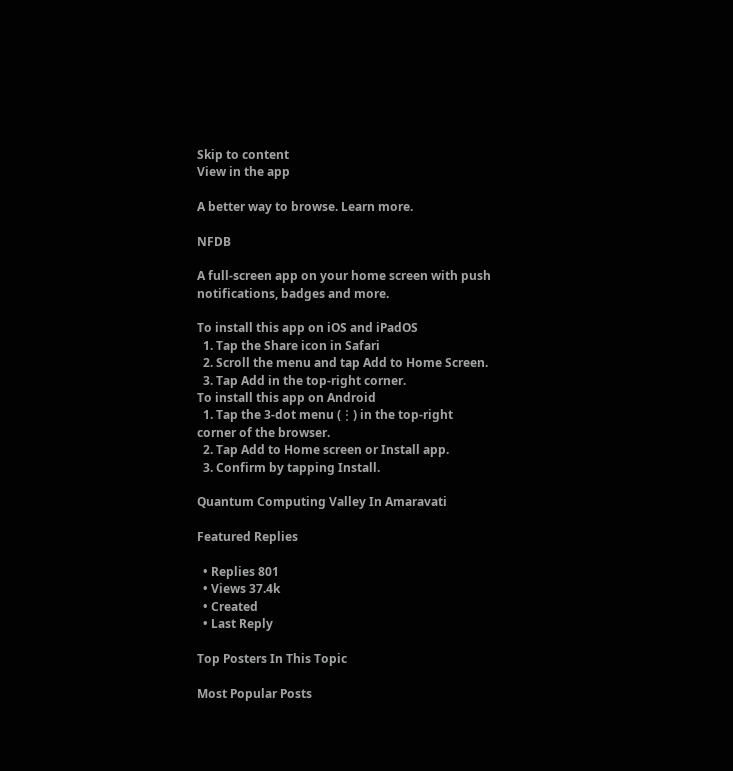Skip to content
View in the app

A better way to browse. Learn more.

NFDB

A full-screen app on your home screen with push notifications, badges and more.

To install this app on iOS and iPadOS
  1. Tap the Share icon in Safari
  2. Scroll the menu and tap Add to Home Screen.
  3. Tap Add in the top-right corner.
To install this app on Android
  1. Tap the 3-dot menu (⋮) in the top-right corner of the browser.
  2. Tap Add to Home screen or Install app.
  3. Confirm by tapping Install.

Quantum Computing Valley In Amaravati

Featured Replies

  • Replies 801
  • Views 37.4k
  • Created
  • Last Reply

Top Posters In This Topic

Most Popular Posts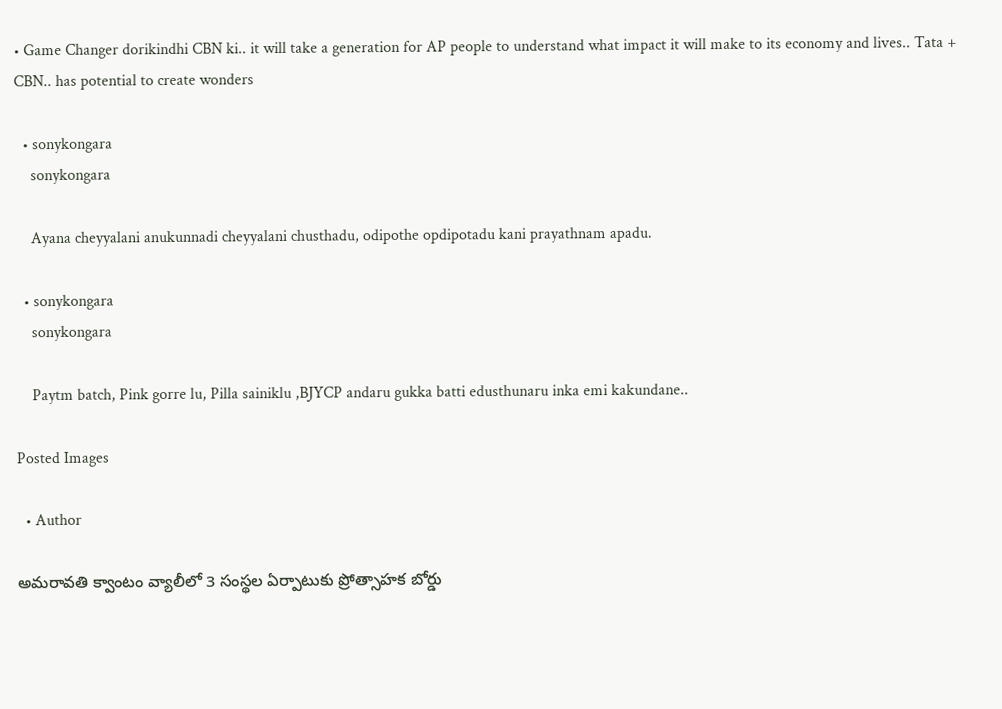• Game Changer dorikindhi CBN ki.. it will take a generation for AP people to understand what impact it will make to its economy and lives.. Tata + CBN.. has potential to create wonders

  • sonykongara
    sonykongara

    Ayana cheyyalani anukunnadi cheyyalani chusthadu, odipothe opdipotadu kani prayathnam apadu.

  • sonykongara
    sonykongara

    Paytm batch, Pink gorre lu, Pilla sainiklu ,BJYCP andaru gukka batti edusthunaru inka emi kakundane..

Posted Images

  • Author

అమరావతి క్వాంటం వ్యాలీలో 3 సంస్థల ఏర్పాటుకు ప్రోత్సాహక బోర్డు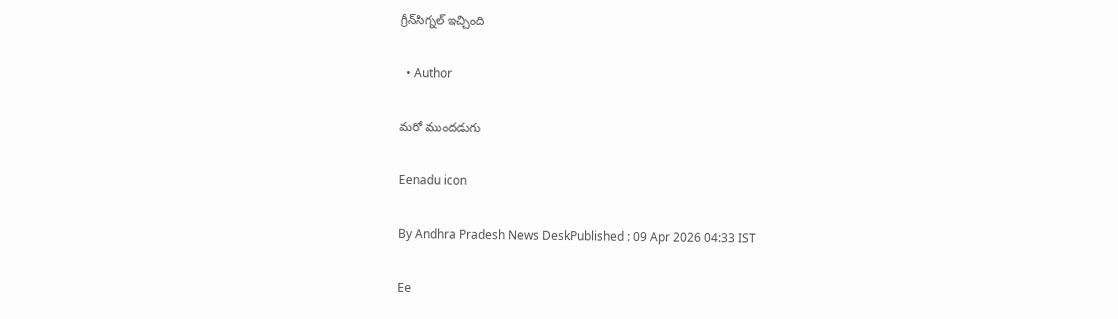గ్రీన్‌సిగ్నల్‌ ఇచ్చింది

  • Author

మరో ముందడుగు

Eenadu icon

By Andhra Pradesh News DeskPublished : 09 Apr 2026 04:33 IST

Ee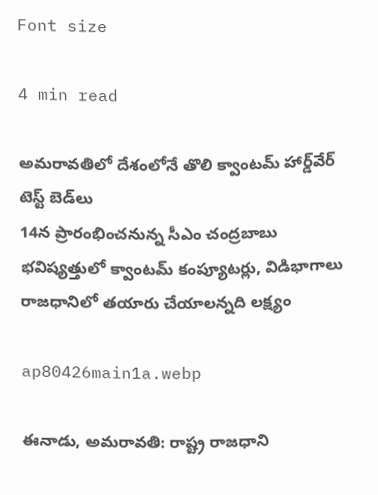Font size

4 min read

అమరావతిలో దేశంలోనే తొలి క్వాంటమ్‌ హార్డ్‌వేర్‌ టెస్ట్‌ బెడ్‌లు
14న ప్రారంభించనున్న సీఎం చంద్రబాబు
భవిష్యత్తులో క్వాంటమ్‌ కంప్యూటర్లు, విడిభాగాలు
రాజధానిలో తయారు చేయాలన్నది లక్ష్యం

ap80426main1a.webp

ఈనాడు, అమరావతి: రాష్ట్ర రాజధాని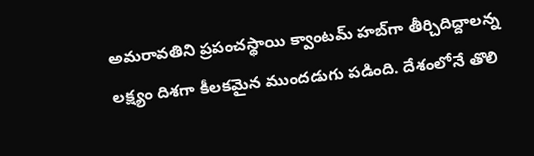అమరావతిని ప్రపంచస్థాయి క్వాంటమ్‌ హబ్‌గా తీర్చిదిద్దాలన్న లక్ష్యం దిశగా కీలకమైన ముందడుగు పడింది. దేశంలోనే తొలి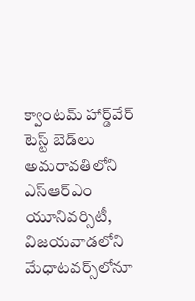క్వాంటమ్‌ హార్డ్‌వేర్‌ టెస్ట్‌ బెడ్‌లు అమరావతిలోని ఎస్‌ఆర్‌ఎం యూనివర్సిటీ, విజయవాడలోని మేధాటవర్స్‌లోనూ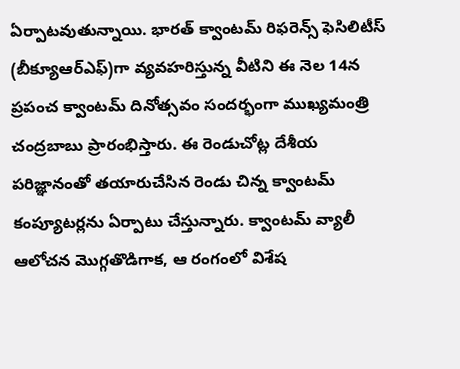ఏర్పాటవుతున్నాయి. భారత్‌ క్వాంటమ్‌ రిఫరెన్స్‌ ఫెసిలిటీస్‌ (బీక్యూఆర్‌ఎఫ్‌)గా వ్యవహరిస్తున్న వీటిని ఈ నెల 14న ప్రపంచ క్వాంటమ్‌ దినోత్సవం సందర్భంగా ముఖ్యమంత్రి చంద్రబాబు ప్రారంభిస్తారు. ఈ రెండుచోట్ల దేశీయ పరిజ్ఞానంతో తయారుచేసిన రెండు చిన్న క్వాంటమ్‌ కంప్యూటర్లను ఏర్పాటు చేస్తున్నారు. క్వాంటమ్‌ వ్యాలీ ఆలోచన మొగ్గతొడిగాక, ఆ రంగంలో విశేష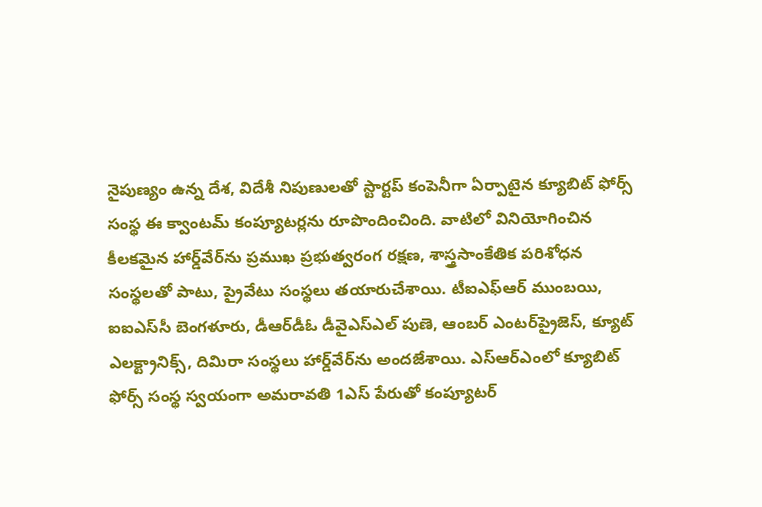నైపుణ్యం ఉన్న దేశ, విదేశీ నిపుణులతో స్టార్టప్‌ కంపెనీగా ఏర్పాటైన క్యూబిట్‌ ఫోర్స్‌ సంస్థ ఈ క్వాంటమ్‌ కంప్యూటర్లను రూపొందించింది. వాటిలో వినియోగించిన కీలకమైన హార్డ్‌వేర్‌ను ప్రముఖ ప్రభుత్వరంగ రక్షణ, శాస్త్రసాంకేతిక పరిశోధన సంస్థలతో పాటు, ప్రైవేటు సంస్థలు తయారుచేశాయి. టీఐఎఫ్‌ఆర్‌ ముంబయి, ఐఐఎస్‌సీ బెంగళూరు, డీఆర్‌డీఓ డీవైఎస్‌ఎల్‌ పుణె, ఆంబర్‌ ఎంటర్‌ప్రైజెస్, క్యూట్‌ ఎలక్ట్రానిక్స్, దిమిరా సంస్థలు హార్డ్‌వేర్‌ను అందజేశాయి. ఎస్‌ఆర్‌ఎంలో క్యూబిట్‌ ఫోర్స్‌ సంస్థ స్వయంగా అమరావతి 1ఎస్‌ పేరుతో కంప్యూటర్‌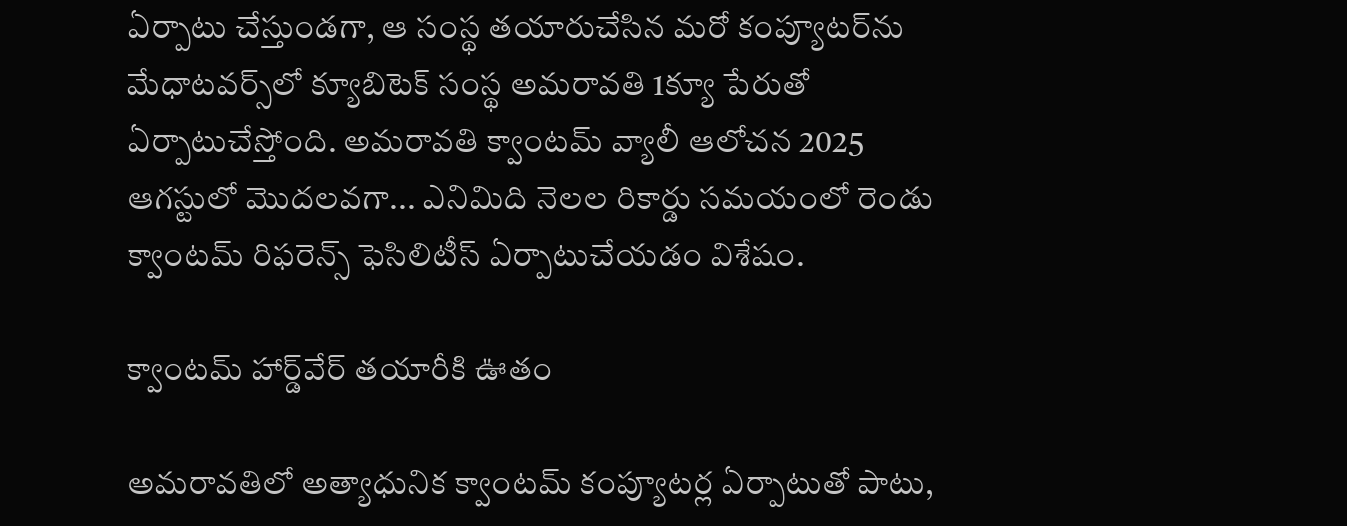ఏర్పాటు చేస్తుండగా, ఆ సంస్థ తయారుచేసిన మరో కంప్యూటర్‌ను మేధాటవర్స్‌లో క్యూబిటెక్‌ సంస్థ అమరావతి 1క్యూ పేరుతో ఏర్పాటుచేస్తోంది. అమరావతి క్వాంటమ్‌ వ్యాలీ ఆలోచన 2025 ఆగస్టులో మొదలవగా... ఎనిమిది నెలల రికార్డు సమయంలో రెండు క్వాంటమ్‌ రిఫరెన్స్‌ ఫెసిలిటీస్‌ ఏర్పాటుచేయడం విశేషం.

క్వాంటమ్‌ హార్డ్‌వేర్‌ తయారీకి ఊతం

అమరావతిలో అత్యాధునిక క్వాంటమ్‌ కంప్యూటర్ల ఏర్పాటుతో పాటు,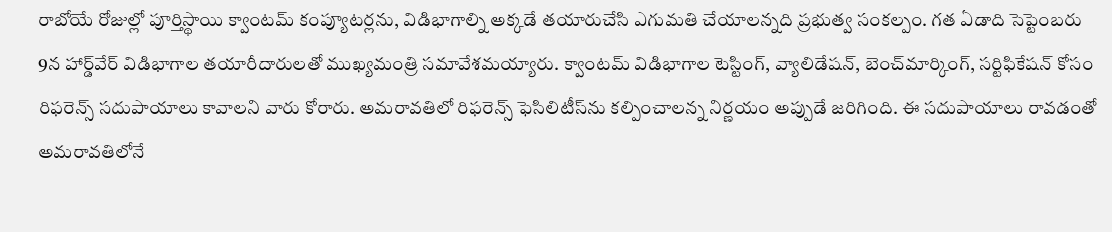రాబోయే రోజుల్లో పూర్తిస్థాయి క్వాంటమ్‌ కంప్యూటర్లను, విడిభాగాల్ని అక్కడే తయారుచేసి ఎగుమతి చేయాలన్నది ప్రభుత్వ సంకల్పం. గత ఏడాది సెప్టెంబరు 9న హార్డ్‌వేర్‌ విడిభాగాల తయారీదారులతో ముఖ్యమంత్రి సమావేశమయ్యారు. క్వాంటమ్‌ విడిభాగాల టెస్టింగ్, వ్యాలిడేషన్, బెంచ్‌మార్కింగ్, సర్టిఫికేషన్‌ కోసం రిఫరెన్స్‌ సదుపాయాలు కావాలని వారు కోరారు. అమరావతిలో రిఫరెన్స్‌ ఫెసిలిటీస్‌ను కల్పించాలన్న నిర్ణయం అప్పుడే జరిగింది. ఈ సదుపాయాలు రావడంతో అమరావతిలోనే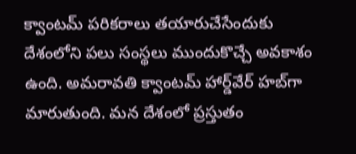క్వాంటమ్‌ పరికరాలు తయారుచేసేందుకు దేశంలోని పలు సంస్థలు ముందుకొచ్చే అవకాశం ఉంది. అమరావతి క్వాంటమ్‌ హార్డ్‌వేర్‌ హబ్‌గా మారుతుంది. మన దేశంలో ప్రస్తుతం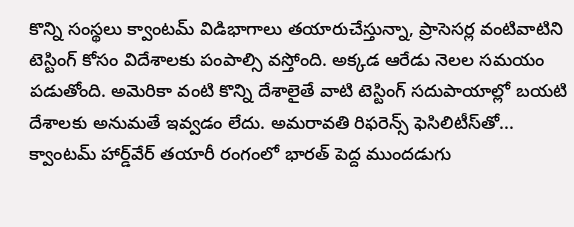కొన్ని సంస్థలు క్వాంటమ్‌ విడిభాగాలు తయారుచేస్తున్నా, ప్రాసెసర్ల వంటివాటిని టెస్టింగ్‌ కోసం విదేశాలకు పంపాల్సి వస్తోంది. అక్కడ ఆరేడు నెలల సమయం పడుతోంది. అమెరికా వంటి కొన్ని దేశాలైతే వాటి టెస్టింగ్‌ సదుపాయాల్లో బయటి దేశాలకు అనుమతే ఇవ్వడం లేదు. అమరావతి రిఫరెన్స్‌ ఫెసిలిటీస్‌తో... క్వాంటమ్‌ హార్డ్‌వేర్‌ తయారీ రంగంలో భారత్‌ పెద్ద ముందడుగు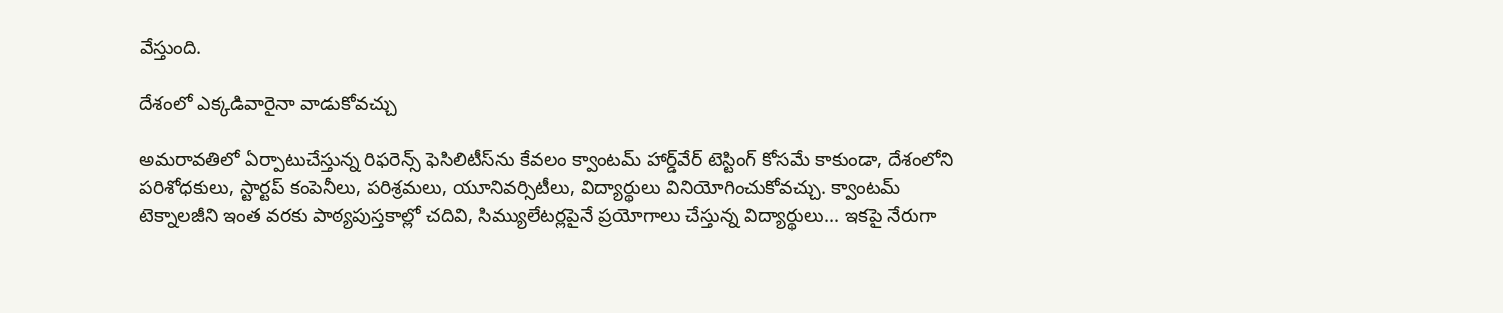వేస్తుంది.

దేశంలో ఎక్కడివారైనా వాడుకోవచ్చు

అమరావతిలో ఏర్పాటుచేస్తున్న రిఫరెన్స్‌ ఫెసిలిటీస్‌ను కేవలం క్వాంటమ్‌ హార్డ్‌వేర్‌ టెస్టింగ్‌ కోసమే కాకుండా, దేశంలోని పరిశోధకులు, స్టార్టప్‌ కంపెనీలు, పరిశ్రమలు, యూనివర్సిటీలు, విద్యార్థులు వినియోగించుకోవచ్చు. క్వాంటమ్‌ టెక్నాలజీని ఇంత వరకు పాఠ్యపుస్తకాల్లో చదివి, సిమ్యులేటర్లపైనే ప్రయోగాలు చేస్తున్న విద్యార్థులు... ఇకపై నేరుగా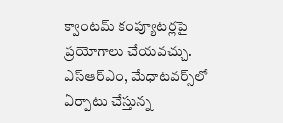క్వాంటమ్‌ కంప్యూటర్లపై ప్రయోగాలు చేయవచ్చు. ఎస్‌ఆర్‌ఎం, మేధాటవర్స్‌లో ఏర్పాటు చేస్తున్న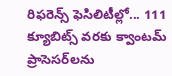రిఫరెన్స్‌ ఫెసిలిటీల్లో... 111 క్యూబిట్స్‌ వరకు క్వాంటమ్‌ ప్రాసెసర్‌లను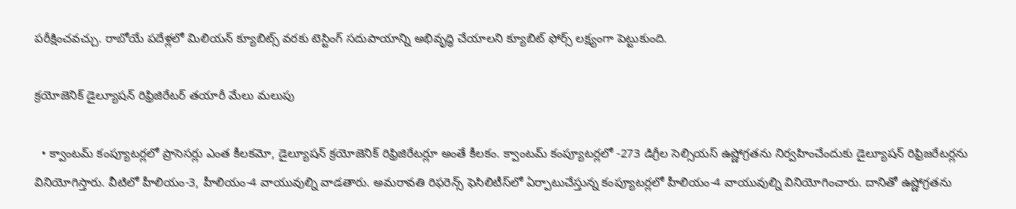పరీక్షించవచ్చు. రాబోయే పదేళ్లలో మిలియన్‌ క్యూబిట్స్‌ వరకు టెస్టింగ్‌ సదుపాయాన్ని అభివృద్ధి చేయాలని క్యూబిట్‌ ఫోర్స్‌ లక్ష్యంగా పెట్టుకుంది.

క్రయోజెనిక్‌ డైల్యూషన్‌ రిఫ్రిజిరేటర్‌ తయారీ మేలు మలుపు

  • క్వాంటమ్‌ కంప్యూటర్లలో ప్రాసెసర్లు ఎంత కీలకమో, డైల్యూషన్‌ క్రయోజెనిక్‌ రిఫ్రిజిరేటర్లూ అంతే కీలకం. క్వాంటమ్‌ కంప్యూటర్లలో -273 డిగ్రీల సెల్సియస్‌ ఉష్ణోగ్రతను నిర్వహించేందుకు డైల్యూషన్‌ రిఫ్రిజరేటర్లను వినియోగిస్తారు. వీటిలో హీలియం-3, హీలియం-4 వాయువుల్ని వాడతారు. అమరావతి రిఫరెన్స్‌ ఫెసిలిటీస్‌లో ఏర్పాటుచేస్తున్న కంప్యూటర్లలో హీలియం-4 వాయువుల్ని వినియోగించారు. దానితో ఉష్ణోగ్రతను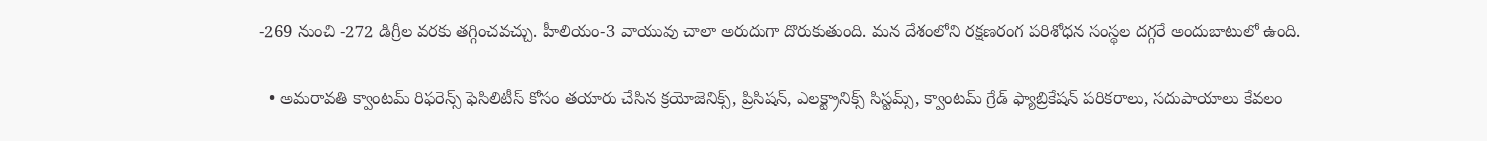-269 నుంచి -272 డిగ్రీల వరకు తగ్గించవచ్చు. హీలియం-3 వాయువు చాలా అరుదుగా దొరుకుతుంది. మన దేశంలోని రక్షణరంగ పరిశోధన సంస్థల దగ్గరే అందుబాటులో ఉంది.

  • అమరావతి క్వాంటమ్‌ రిఫరెన్స్‌ ఫెసిలిటీస్‌ కోసం తయారు చేసిన క్రయోజెనిక్స్, ప్రిసిషన్, ఎలక్ట్రానిక్స్‌ సిస్టమ్స్, క్వాంటమ్‌ గ్రేడ్‌ ఫ్యాబ్రికేషన్‌ పరికరాలు, సదుపాయాలు కేవలం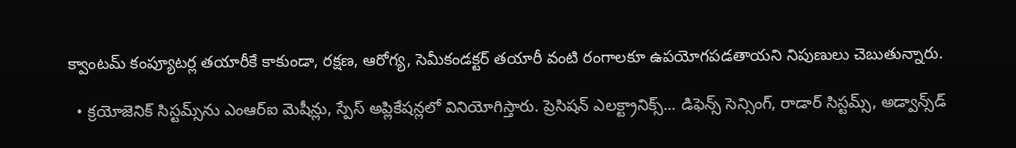క్వాంటమ్‌ కంప్యూటర్ల తయారీకే కాకుండా, రక్షణ, ఆరోగ్య, సెమీకండక్టర్‌ తయారీ వంటి రంగాలకూ ఉపయోగపడతాయని నిపుణులు చెబుతున్నారు.

  • క్రయోజెనిక్‌ సిస్టమ్స్‌ను ఎంఆర్‌ఐ మెషీన్లు, స్పేస్‌ అప్లికేషన్లలో వినియోగిస్తారు. ప్రెసిషన్‌ ఎలక్ట్రానిక్స్‌... డిఫెన్స్‌ సెన్సింగ్, రాడార్‌ సిస్టమ్స్, అడ్వాన్స్‌డ్‌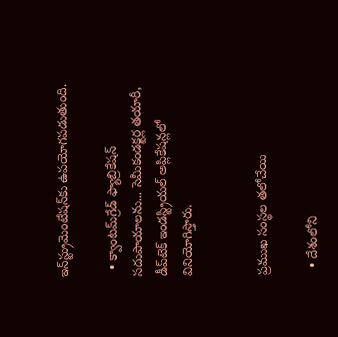ఇన్‌స్ట్రుమెంటేషన్‌కు ఉపయోగపడుతుంది.

  • క్వాంటమ్‌గ్రేడ్‌ ఫ్యాబ్రికేషన్‌ సదుపాయాలను... సెమీకండక్టర్ల తయారీ, డీప్‌టెక్‌ ఇండస్ట్రియల్‌ అప్లికేషన్లలో వినియోగిస్తారు.


ప్రముఖ సంస్థల తలోచేయి

  • దేశంలోని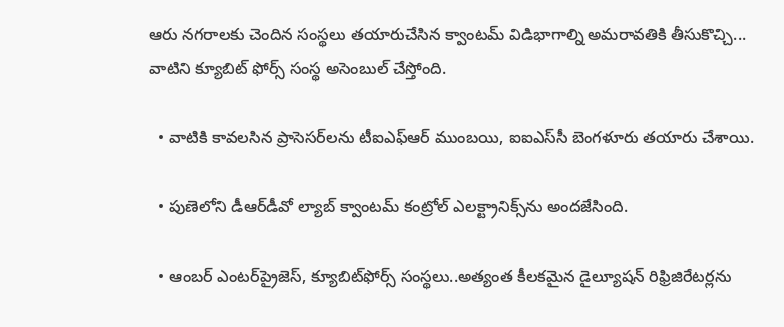ఆరు నగరాలకు చెందిన సంస్థలు తయారుచేసిన క్వాంటమ్‌ విడిభాగాల్ని అమరావతికి తీసుకొచ్చి... వాటిని క్యూబిట్‌ ఫోర్స్‌ సంస్థ అసెంబుల్‌ చేస్తోంది.

  • వాటికి కావలసిన ప్రాసెసర్‌లను టీఐఎఫ్‌ఆర్‌ ముంబయి, ఐఐఎస్‌సీ బెంగళూరు తయారు చేశాయి.

  • పుణెలోని డీఆర్‌డీవో ల్యాబ్‌ క్వాంటమ్‌ కంట్రోల్‌ ఎలక్ట్రానిక్స్‌ను అందజేసింది.

  • ఆంబర్‌ ఎంటర్‌ప్రైజెస్, క్యూబిట్‌ఫోర్స్‌ సంస్థలు..అత్యంత కీలకమైన డైల్యూషన్‌ రిఫ్రిజిరేటర్లను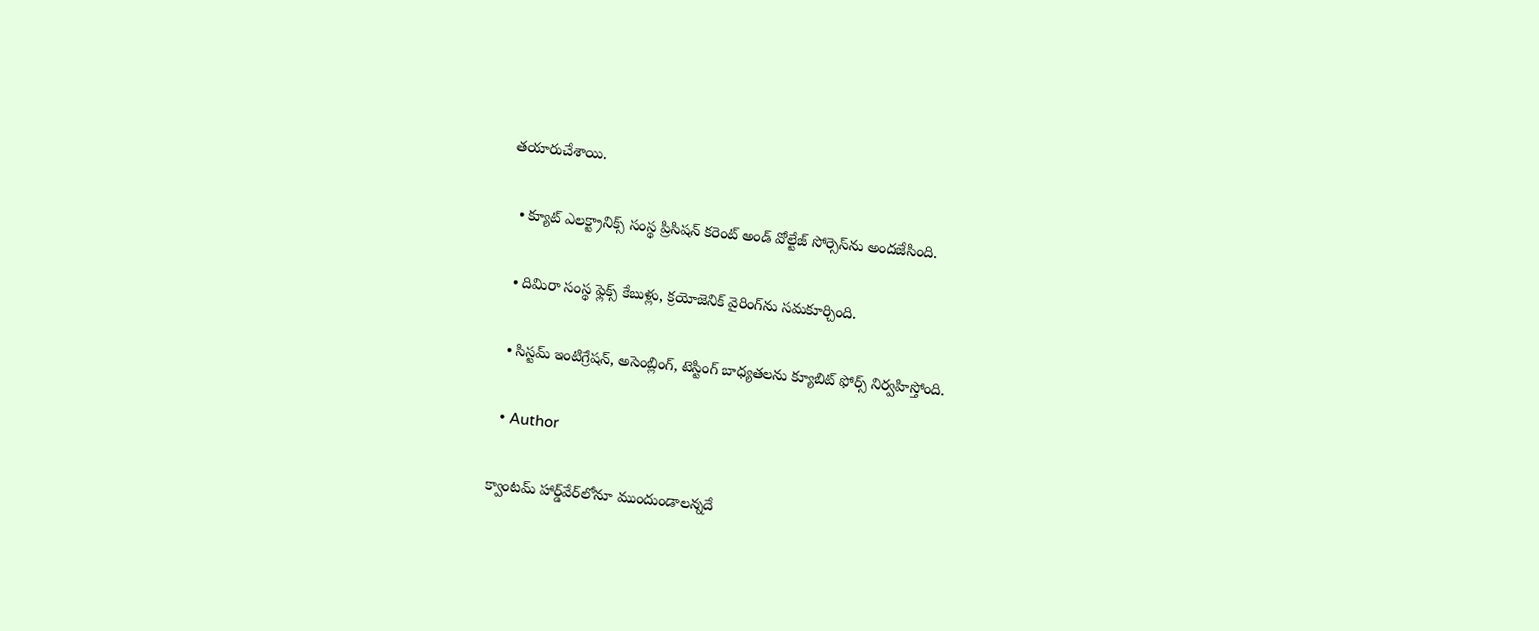తయారుచేశాయి.

  • క్యూట్‌ ఎలక్ట్రానిక్స్‌ సంస్థ ప్రిసిషన్‌ కరెంట్‌ అండ్‌ వోల్టేజ్‌ సోర్సెస్‌ను అందజేసింది.

  • దిమిరా సంస్థ ఫ్లెక్స్‌ కేబుళ్లు, క్రయోజెనిక్‌ వైరింగ్‌ను సమకూర్చింది.

  • సిస్టమ్‌ ఇంటిగ్రేషన్, అసెంబ్లింగ్, టెస్టింగ్‌ బాధ్యతలను క్యూబిట్‌ ఫోర్స్‌ నిర్వహిస్తోంది.

  • Author

క్వాంటమ్‌ హార్డ్‌వేర్‌లోనూ ముందుండాలన్నదే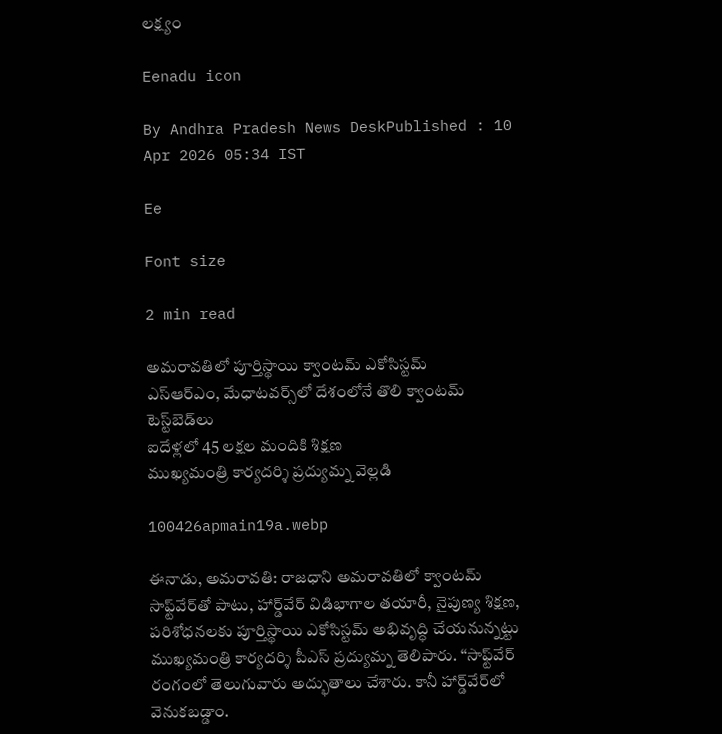లక్ష్యం

Eenadu icon

By Andhra Pradesh News DeskPublished : 10 Apr 2026 05:34 IST

Ee

Font size

2 min read

అమరావతిలో పూర్తిస్థాయి క్వాంటమ్‌ ఎకోసిస్టమ్‌
ఎస్‌ఆర్‌ఎం, మేధాటవర్స్‌లో దేశంలోనే తొలి క్వాంటమ్‌ టెస్ట్‌బెడ్‌లు
ఐదేళ్లలో 45 లక్షల మందికి శిక్షణ
ముఖ్యమంత్రి కార్యదర్శి ప్రద్యుమ్న వెల్లడి

100426apmain19a.webp

ఈనాడు, అమరావతి: రాజధాని అమరావతిలో క్వాంటమ్‌ సాఫ్ట్‌వేర్‌తో పాటు, హార్డ్‌వేర్‌ విడిభాగాల తయారీ, నైపుణ్య శిక్షణ, పరిశోధనలకు పూర్తిస్థాయి ఎకోసిస్టమ్‌ అభివృద్ధి చేయనున్నట్టు ముఖ్యమంత్రి కార్యదర్శి పీఎస్‌ ప్రద్యుమ్న తెలిపారు. ‘‘సాఫ్ట్‌వేర్‌ రంగంలో తెలుగువారు అద్భుతాలు చేశారు. కానీ హార్డ్‌వేర్‌లో వెనుకబడ్డాం.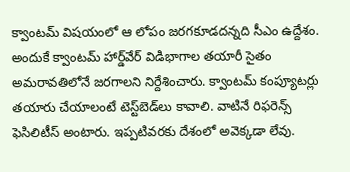క్వాంటమ్‌ విషయంలో ఆ లోపం జరగకూడదన్నది సీఎం ఉద్దేశం. అందుకే క్వాంటమ్‌ హార్డ్‌వేర్‌ విడిభాగాల తయారీ సైతం అమరావతిలోనే జరగాలని నిర్దేశించారు. క్వాంటమ్‌ కంప్యూటర్లు తయారు చేయాలంటే టెస్ట్‌బెడ్‌లు కావాలి. వాటినే రిఫరెన్స్‌ ఫెసిలిటీస్‌ అంటారు. ఇప్పటివరకు దేశంలో అవెక్కడా లేవు.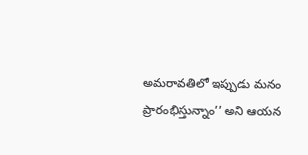అమరావతిలో ఇప్పుడు మనం ప్రారంభిస్తున్నాం’’ అని ఆయన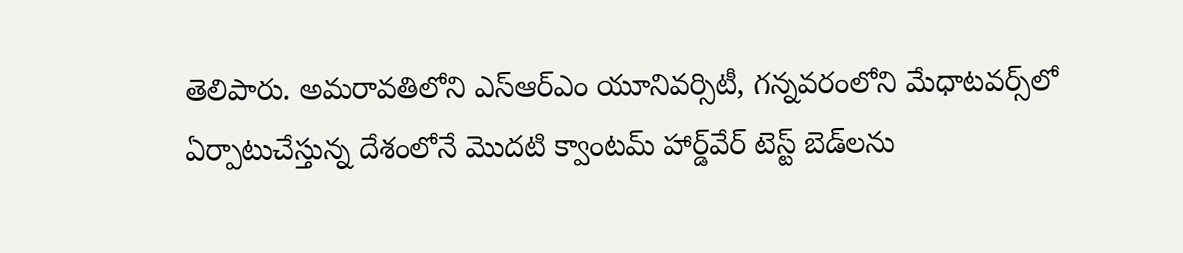తెలిపారు. అమరావతిలోని ఎస్‌ఆర్‌ఎం యూనివర్సిటీ, గన్నవరంలోని మేధాటవర్స్‌లో ఏర్పాటుచేస్తున్న దేశంలోనే మొదటి క్వాంటమ్‌ హార్డ్‌వేర్‌ టెస్ట్‌ బెడ్‌లను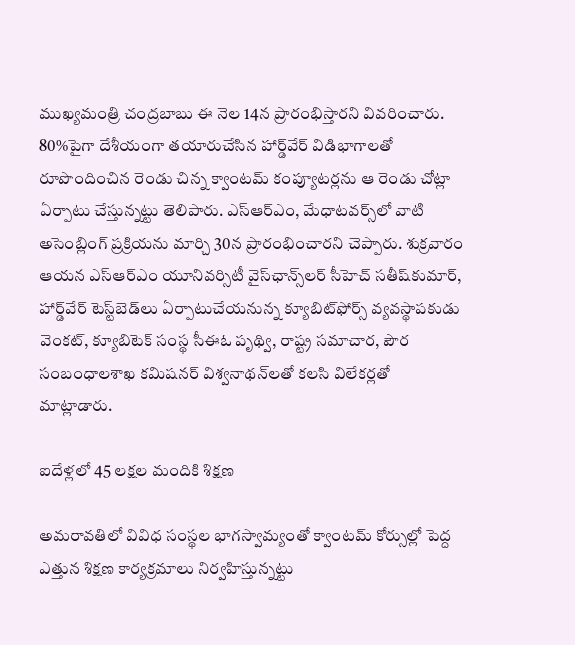ముఖ్యమంత్రి చంద్రబాబు ఈ నెల 14న ప్రారంభిస్తారని వివరించారు. 80%పైగా దేశీయంగా తయారుచేసిన హార్డ్‌వేర్‌ విడిభాగాలతో రూపొందించిన రెండు చిన్న క్వాంటమ్‌ కంప్యూటర్లను ఆ రెండు చోట్లా ఏర్పాటు చేస్తున్నట్టు తెలిపారు. ఎస్‌ఆర్‌ఎం, మేధాటవర్స్‌లో వాటి అసెంబ్లింగ్‌ ప్రక్రియను మార్చి 30న ప్రారంభించారని చెప్పారు. శుక్రవారం ఆయన ఎస్‌ఆర్‌ఎం యూనివర్సిటీ వైస్‌ఛాన్స్‌లర్‌ సీహెచ్‌ సతీష్‌కుమార్, హార్డ్‌వేర్‌ టెస్ట్‌బెడ్‌లు ఏర్పాటుచేయనున్న క్యూబిట్‌ఫోర్స్‌ వ్యవస్థాపకుడు వెంకట్, క్యూబిటెక్‌ సంస్థ సీఈఓ పృథ్వి, రాష్ట్ర సమాచార, పౌర సంబంధాలశాఖ కమిషనర్‌ విశ్వనాథన్‌లతో కలసి విలేకర్లతో మాట్లాడారు.

ఐదేళ్లలో 45 లక్షల మందికి శిక్షణ

అమరావతిలో వివిధ సంస్థల భాగస్వామ్యంతో క్వాంటమ్‌ కోర్సుల్లో పెద్ద ఎత్తున శిక్షణ కార్యక్రమాలు నిర్వహిస్తున్నట్టు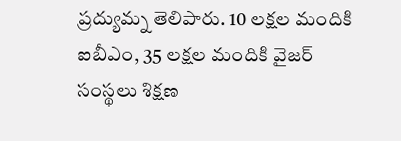ప్రద్యుమ్న తెలిపారు. 10 లక్షల మందికి ఐబీఎం, 35 లక్షల మందికి వైజర్‌ సంస్థలు శిక్షణ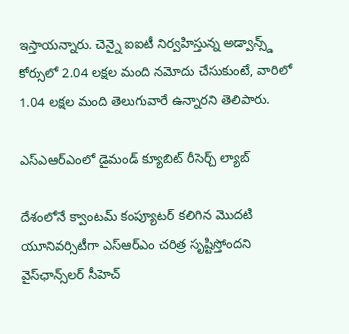ఇస్తాయన్నారు. చెన్నై ఐఐటీ నిర్వహిస్తున్న అడ్వాన్స్డ్‌ కోర్సులో 2.04 లక్షల మంది నమోదు చేసుకుంటే, వారిలో 1.04 లక్షల మంది తెలుగువారే ఉన్నారని తెలిపారు.

ఎస్‌ఎఆర్‌ఎంలో డైమండ్‌ క్యూబిట్‌ రీసెర్చ్‌ ల్యాబ్‌

దేశంలోనే క్వాంటమ్‌ కంప్యూటర్‌ కలిగిన మొదటి యూనివర్సిటీగా ఎస్‌ఆర్‌ఎం చరిత్ర సృష్టిస్తోందని వైస్‌ఛాన్స్‌లర్‌ సీహెచ్‌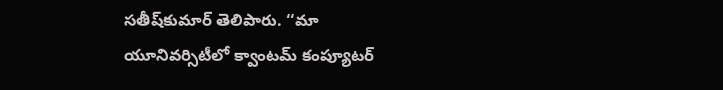సతీష్‌కుమార్‌ తెలిపారు. ‘‘మా యూనివర్సిటీలో క్వాంటమ్‌ కంప్యూటర్‌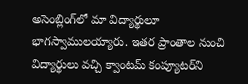అసెంబ్లింగ్‌లో మా విద్యార్థులూ భాగస్వాములయ్యారు. ఇతర ప్రాంతాల నుంచి విద్యార్థులు వచ్చి క్వాంటమ్‌ కంప్యూటర్‌ని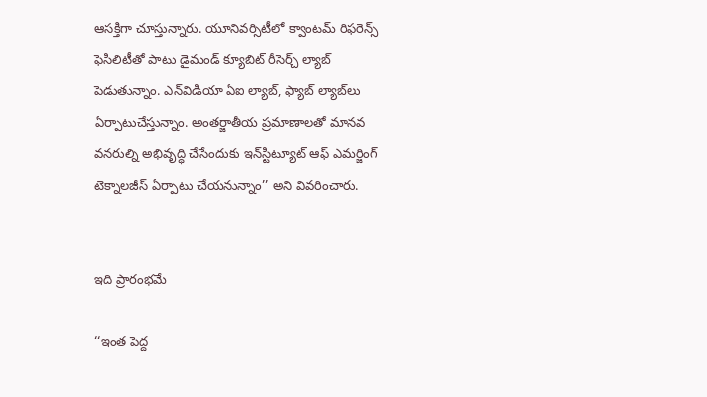ఆసక్తిగా చూస్తున్నారు. యూనివర్సిటీలో క్వాంటమ్‌ రిఫరెన్స్‌ ఫెసిలిటీతో పాటు డైమండ్‌ క్యూబిట్‌ రీసెర్చ్‌ ల్యాబ్‌ పెడుతున్నాం. ఎన్‌విడియా ఏఐ ల్యాబ్, ఫ్యాబ్‌ ల్యాబ్‌లు ఏర్పాటుచేస్తున్నాం. అంతర్జాతీయ ప్రమాణాలతో మానవ వనరుల్ని అభివృద్ధి చేసేందుకు ఇన్‌స్టిట్యూట్‌ ఆఫ్‌ ఎమర్జింగ్‌ టెక్నాలజీస్‌ ఏర్పాటు చేయనున్నాం’’ అని వివరించారు.


ఇది ప్రారంభమే

‘‘ఇంత పెద్ద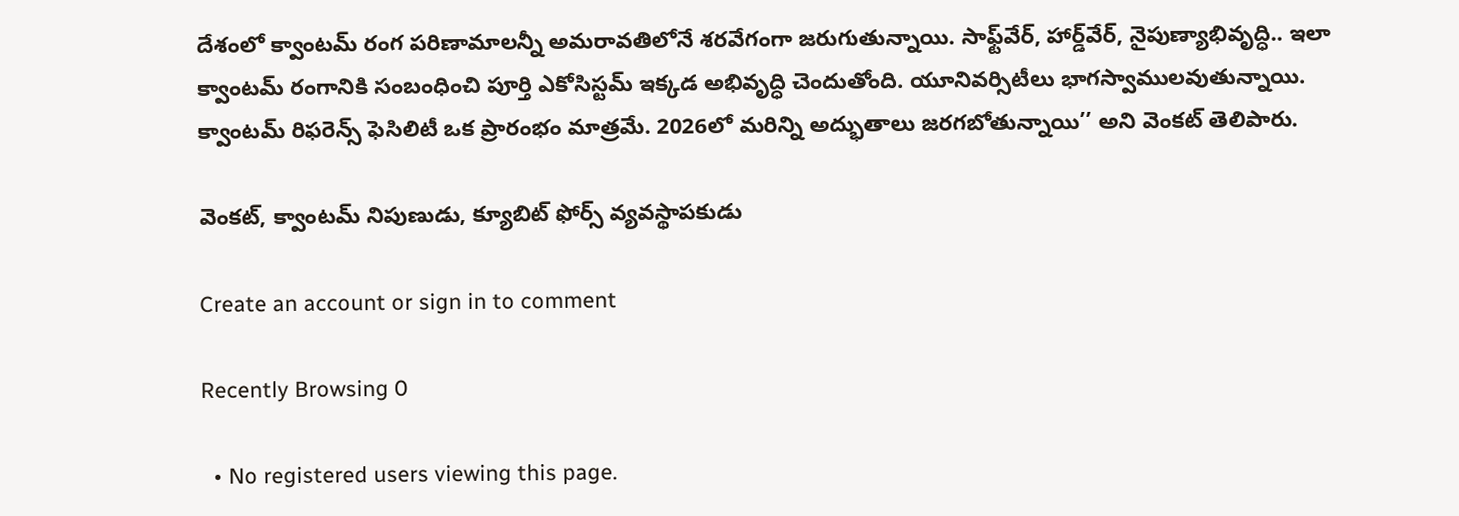దేశంలో క్వాంటమ్‌ రంగ పరిణామాలన్నీ అమరావతిలోనే శరవేగంగా జరుగుతున్నాయి. సాఫ్ట్‌వేర్, హార్డ్‌వేర్, నైపుణ్యాభివృద్ధి.. ఇలా క్వాంటమ్‌ రంగానికి సంబంధించి పూర్తి ఎకోసిస్టమ్‌ ఇక్కడ అభివృద్ధి చెందుతోంది. యూనివర్సిటీలు భాగస్వాములవుతున్నాయి. క్వాంటమ్‌ రిఫరెన్స్‌ ఫెసిలిటీ ఒక ప్రారంభం మాత్రమే. 2026లో మరిన్ని అద్భుతాలు జరగబోతున్నాయి’’ అని వెంకట్‌ తెలిపారు.

వెంకట్, క్వాంటమ్‌ నిపుణుడు, క్యూబిట్‌ ఫోర్స్‌ వ్యవస్థాపకుడు

Create an account or sign in to comment

Recently Browsing 0

  • No registered users viewing this page.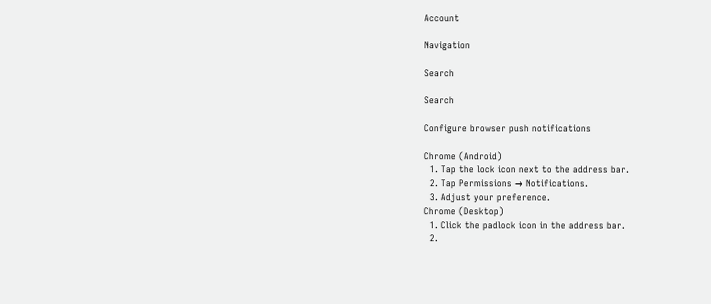Account

Navigation

Search

Search

Configure browser push notifications

Chrome (Android)
  1. Tap the lock icon next to the address bar.
  2. Tap Permissions → Notifications.
  3. Adjust your preference.
Chrome (Desktop)
  1. Click the padlock icon in the address bar.
  2.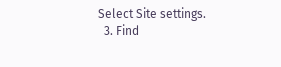Select Site settings.
  3. Find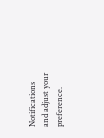Notifications and adjust your preference.